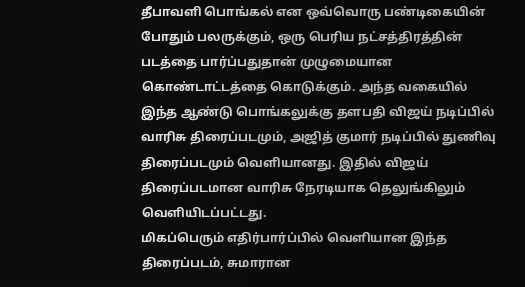தீபாவளி பொங்கல் என ஒவ்வொரு பண்டிகையின் போதும் பலருக்கும், ஒரு பெரிய நட்சத்திரத்தின் படத்தை பார்ப்பதுதான் முழுமையான கொண்டாட்டத்தை கொடுக்கும். அந்த வகையில் இந்த ஆண்டு பொங்கலுக்கு தளபதி விஜய் நடிப்பில் வாரிசு திரைப்படமும், அஜித் குமார் நடிப்பில் துணிவு திரைப்படமும் வெளியானது. இதில் விஜய் திரைப்படமான வாரிசு நேரடியாக தெலுங்கிலும் வெளியிடப்பட்டது.
மிகப்பெரும் எதிர்பார்ப்பில் வெளியான இந்த திரைப்படம், சுமாரான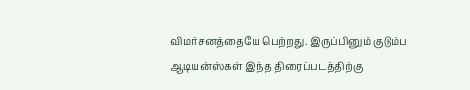விமர்சனத்தையே பெற்றது. இருப்பினும் குடும்ப ஆடியன்ஸ்கள் இந்த திரைப்படத்திற்கு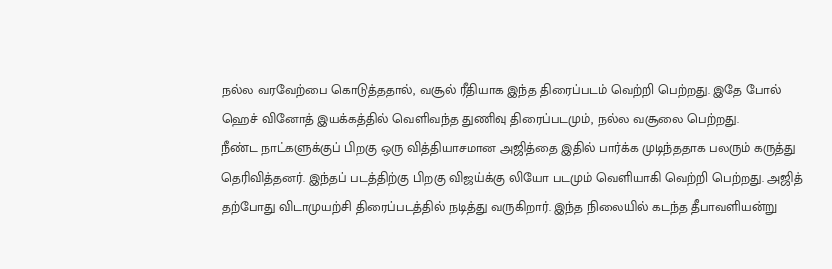நல்ல வரவேற்பை கொடுத்ததால், வசூல் ரீதியாக இந்த திரைப்படம் வெற்றி பெற்றது. இதே போல் ஹெச் வினோத் இயக்கத்தில் வெளிவந்த துணிவு திரைப்படமும், நல்ல வசூலை பெற்றது.
நீண்ட நாட்களுக்குப் பிறகு ஒரு வித்தியாசமான அஜித்தை இதில் பார்க்க முடிந்ததாக பலரும் கருத்து தெரிவித்தனர். இந்தப் படத்திற்கு பிறகு விஜய்க்கு லியோ படமும் வெளியாகி வெற்றி பெற்றது. அஜித் தற்போது விடாமுயற்சி திரைப்படத்தில் நடித்து வருகிறார். இந்த நிலையில் கடந்த தீபாவளியன்று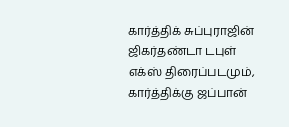கார்த்திக் சுப்புராஜின் ஜிகர்தண்டா டபுள் எக்ஸ் திரைப்படமும், கார்த்திக்கு ஜப்பான்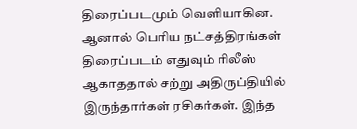திரைப்படமும் வெளியாகின.
ஆனால் பெரிய நட்சத்திரங்கள் திரைப்படம் எதுவும் ரிலீஸ் ஆகாததால் சற்று அதிருப்தியில் இருந்தார்கள் ரசிகர்கள். இந்த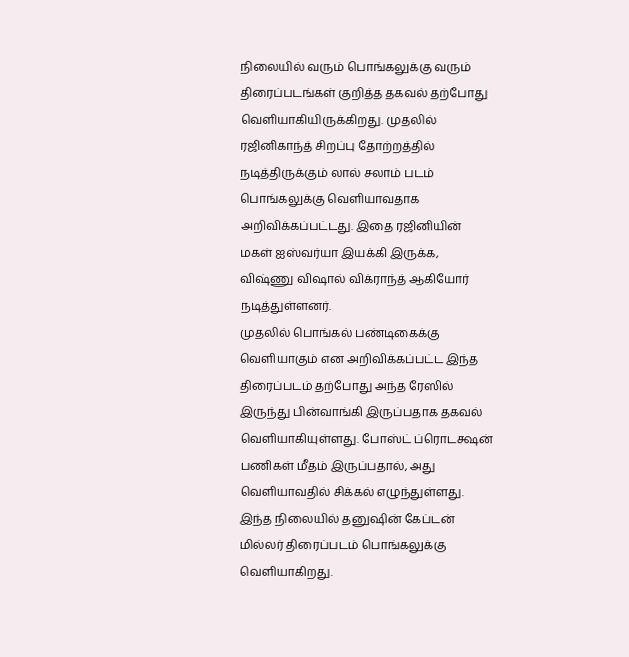நிலையில் வரும் பொங்கலுக்கு வரும் திரைப்படங்கள் குறித்த தகவல் தற்போது வெளியாகியிருக்கிறது. முதலில் ரஜினிகாந்த் சிறப்பு தோற்றத்தில் நடித்திருக்கும் லால் சலாம் படம் பொங்கலுக்கு வெளியாவதாக அறிவிக்கப்பட்டது. இதை ரஜினியின் மகள் ஐஸ்வர்யா இயக்கி இருக்க, விஷ்ணு விஷால் விக்ராந்த் ஆகியோர் நடித்துள்ளனர்.
முதலில் பொங்கல் பண்டிகைக்கு வெளியாகும் என அறிவிக்கப்பட்ட இந்த திரைப்படம் தற்போது அந்த ரேஸில் இருந்து பின்வாங்கி இருப்பதாக தகவல் வெளியாகியுள்ளது. போஸ்ட் ப்ரொடக்ஷன் பணிகள் மீதம் இருப்பதால், அது வெளியாவதில் சிக்கல் எழுந்துள்ளது. இந்த நிலையில் தனுஷின் கேப்டன் மில்லர் திரைப்படம் பொங்கலுக்கு வெளியாகிறது.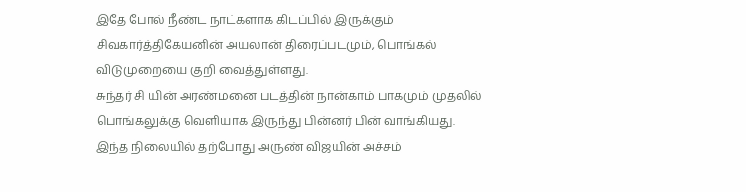இதே போல் நீண்ட நாட்களாக கிடப்பில் இருக்கும் சிவகார்த்திகேயனின் அயலான் திரைப்படமும், பொங்கல் விடுமுறையை குறி வைத்துள்ளது.
சுந்தர் சி யின் அரண்மனை படத்தின் நான்காம் பாகமும் முதலில் பொங்கலுக்கு வெளியாக இருந்து பின்னர் பின் வாங்கியது. இந்த நிலையில் தற்போது அருண் விஜயின் அச்சம்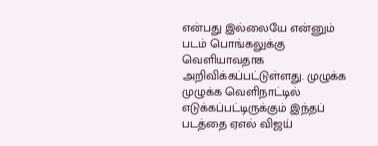என்பது இல்லையே என்னும் படம் பொங்கலுக்கு வெளியாவதாக அறிவிக்கப்பட்டுள்ளது. முழுக்க முழுக்க வெளிநாட்டில் எடுக்கப்பட்டிருக்கும் இந்தப் படத்தை ஏஎல் விஜய்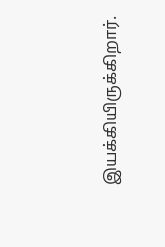இயக்கியிருக்கிறார்.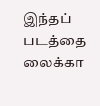இந்தப் படத்தை லைக்கா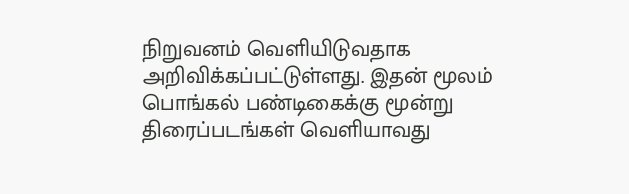நிறுவனம் வெளியிடுவதாக அறிவிக்கப்பட்டுள்ளது. இதன் மூலம் பொங்கல் பண்டிகைக்கு மூன்று திரைப்படங்கள் வெளியாவது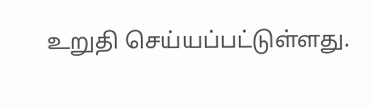உறுதி செய்யப்பட்டுள்ளது.